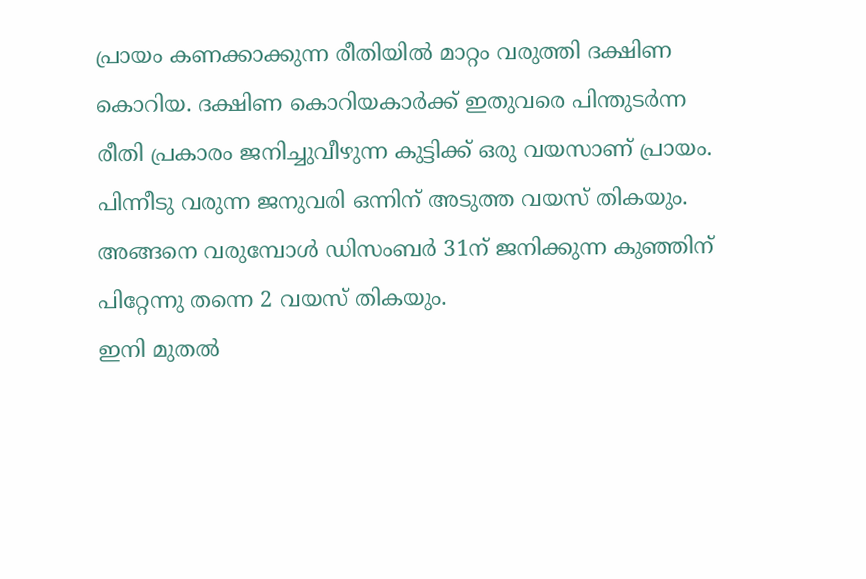പ്രായം കണക്കാക്കുന്ന രീതിയിൽ മാറ്റം വരുത്തി ദക്ഷിണ കൊറിയ. ദക്ഷിണ കൊറിയകാർക്ക് ഇതുവരെ പിന്തുടർന്ന രീതി പ്രകാരം ജനിച്ചുവീഴുന്ന കുട്ടിക്ക് ഒരു വയസാണ് പ്രായം. പിന്നീടു വരുന്ന ജനുവരി ഒന്നിന് അടുത്ത വയസ് തികയും. അങ്ങനെ വരുമ്പോൾ ഡിസംബർ 31ന് ജനിക്കുന്ന കുഞ്ഞിന് പിറ്റേന്നു തന്നെ 2 വയസ് തികയും.
ഇനി മുതൽ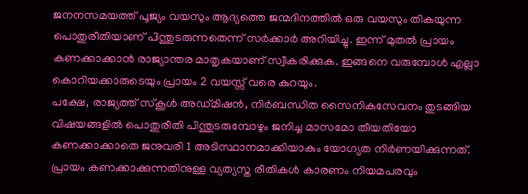ജനനസമയത്ത് പൂജ്യം വയസും ആദ്യത്തെ ജന്മദിനത്തിൽ ഒരു വയസും തികയുന്ന പൊതുരീതിയാണ് പിന്തുടരുന്നതെന്ന് സർക്കാർ അറിയിച്ചു. ഇന്ന് മുതൽ പ്രായം കണക്കാക്കാൻ രാജ്യാന്തര മാതൃകയാണ് സ്വീകരിക്കുക. ഇങ്ങനെ വരുമ്പോൾ എല്ലാ കൊറിയക്കാരുടെയും പ്രായം 2 വയസ്സ് വരെ കുറയും.
പക്ഷേ, രാജ്യത്ത് സ്കൂൾ അഡ്മിഷൻ, നിർബന്ധിത സൈനികസേവനം തുടങ്ങിയ വിഷയങ്ങളിൽ പൊതുരീതി പിന്തുടരുമ്പോഴും ജനിച്ച മാസമോ തീയതിയോ കണക്കാക്കാതെ ജനുവരി 1 അടിസ്ഥാനമാക്കിയാകും യോഗ്യത നിർണയിക്കുന്നത്.
പ്രായം കണക്കാക്കുന്നതിനുള്ള വ്യത്യസ്ത രീതികൾ കാരണം നിയമപരവും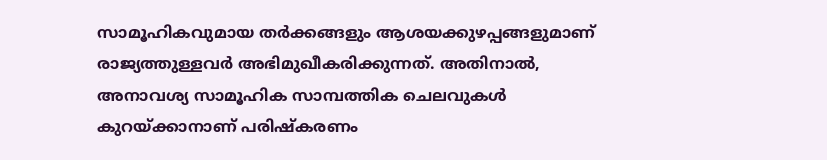സാമൂഹികവുമായ തർക്കങ്ങളും ആശയക്കുഴപ്പങ്ങളുമാണ് രാജ്യത്തുള്ളവർ അഭിമുഖീകരിക്കുന്നത്. അതിനാൽ, അനാവശ്യ സാമൂഹിക സാമ്പത്തിക ചെലവുകൾ കുറയ്ക്കാനാണ് പരിഷ്കരണം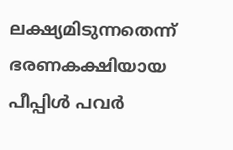ലക്ഷ്യമിടുന്നതെന്ന് ഭരണകക്ഷിയായ പീപ്പിൾ പവർ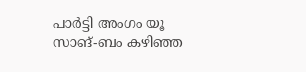പാർട്ടി അംഗം യൂ സാങ്-ബം കഴിഞ്ഞ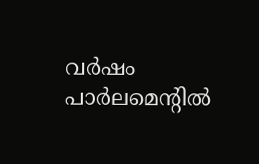വർഷം പാർലമെന്റിൽ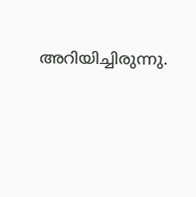അറിയിച്ചിരുന്നു.